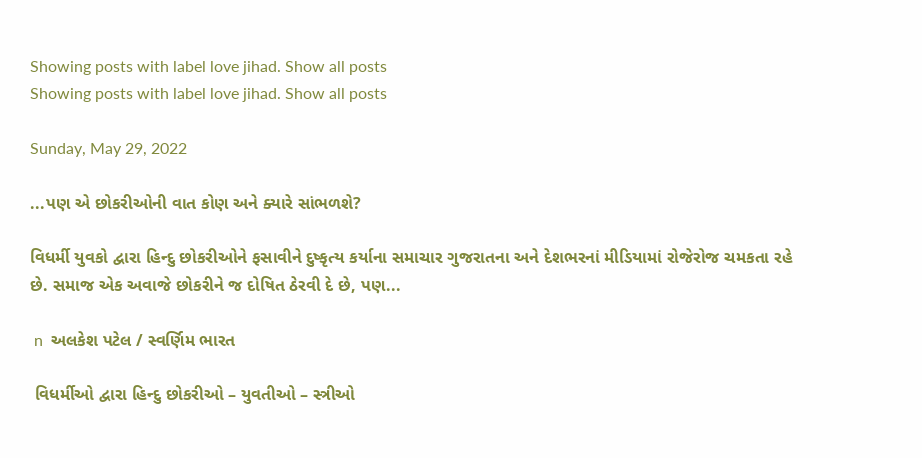Showing posts with label love jihad. Show all posts
Showing posts with label love jihad. Show all posts

Sunday, May 29, 2022

...પણ એ છોકરીઓની વાત કોણ અને ક્યારે સાંભળશે?

વિધર્મી યુવકો દ્વારા હિન્દુ છોકરીઓને ફસાવીને દુષ્કૃત્ય કર્યાના સમાચાર ગુજરાતના અને દેશભરનાં મીડિયામાં રોજેરોજ ચમકતા રહે છે. સમાજ એક અવાજે છોકરીને જ દોષિત ઠેરવી દે છે, પણ...

 n  અલકેશ પટેલ / સ્વર્ણિમ ભારત

 વિધર્મીઓ દ્વારા હિન્દુ છોકરીઓ – યુવતીઓ – સ્ત્રીઓ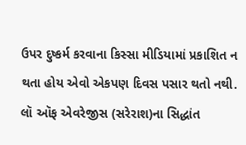ઉપર દુષ્કર્મ કરવાના કિસ્સા મીડિયામાં પ્રકાશિત ન થતા હોય એવો એકપણ દિવસ પસાર થતો નથી. લૉ ઑફ એવરેજીસ (સરેરાશ)ના સિદ્ધાંત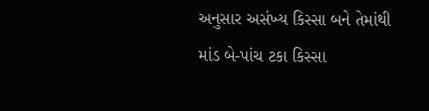અનુસાર અસંખ્ય કિસ્સા બને તેમાંથી માંડ બે-પાંચ ટકા કિસ્સા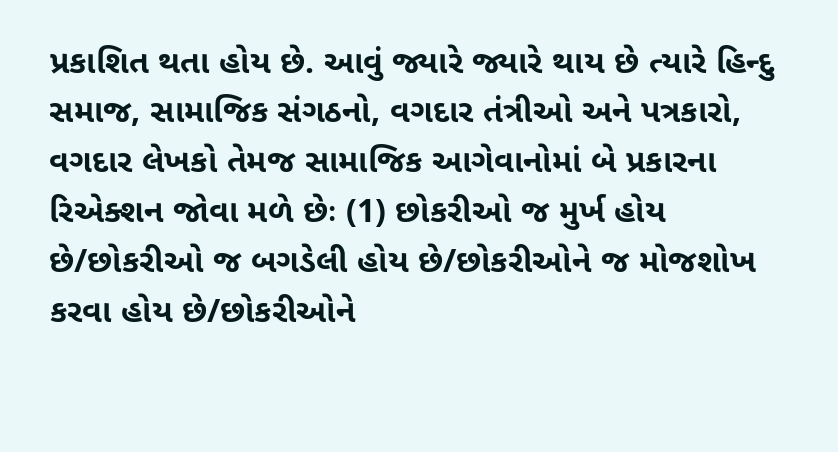પ્રકાશિત થતા હોય છે. આવું જ્યારે જ્યારે થાય છે ત્યારે હિન્દુ સમાજ, સામાજિક સંગઠનો, વગદાર તંત્રીઓ અને પત્રકારો, વગદાર લેખકો તેમજ સામાજિક આગેવાનોમાં બે પ્રકારના રિએક્શન જોવા મળે છેઃ (1) છોકરીઓ જ મુર્ખ હોય છે/છોકરીઓ જ બગડેલી હોય છે/છોકરીઓને જ મોજશોખ કરવા હોય છે/છોકરીઓને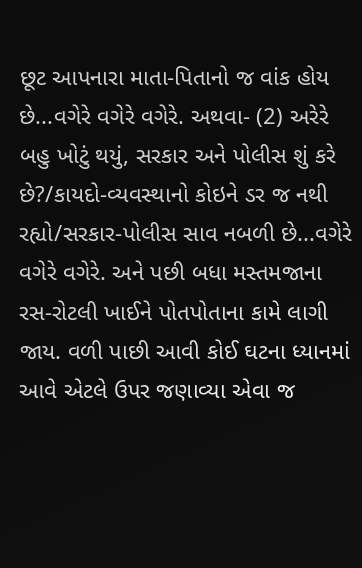છૂટ આપનારા માતા-પિતાનો જ વાંક હોય છે...વગેરે વગેરે વગેરે. અથવા- (2) અરેરે બહુ ખોટું થયું, સરકાર અને પોલીસ શું કરે છે?/કાયદો-વ્યવસ્થાનો કોઇને ડર જ નથી રહ્યો/સરકાર-પોલીસ સાવ નબળી છે...વગેરે વગેરે વગેરે. અને પછી બધા મસ્તમજાના રસ-રોટલી ખાઈને પોતપોતાના કામે લાગી જાય. વળી પાછી આવી કોઈ ઘટના ધ્યાનમાં આવે એટલે ઉપર જણાવ્યા એવા જ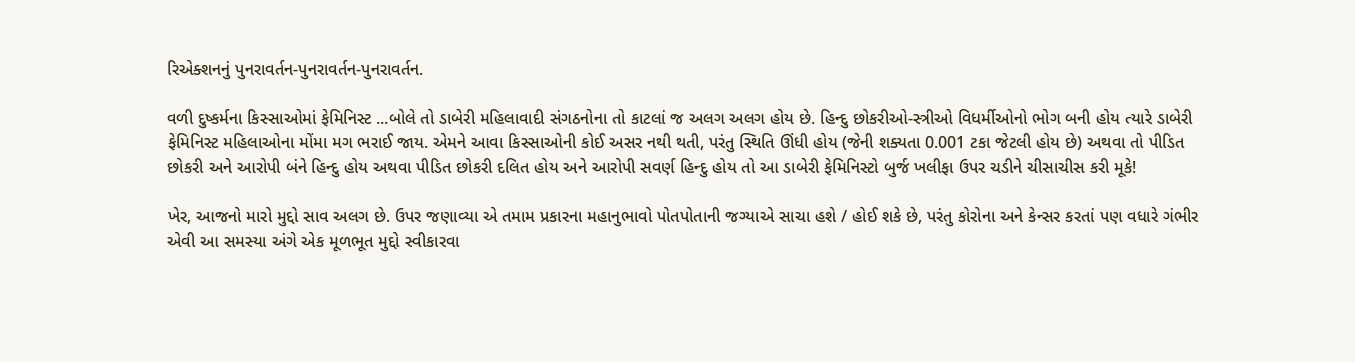રિએક્શનનું પુનરાવર્તન-પુનરાવર્તન-પુનરાવર્તન.

વળી દુષ્કર્મના કિસ્સાઓમાં ફેમિનિસ્ટ ...બોલે તો ડાબેરી મહિલાવાદી સંગઠનોના તો કાટલાં જ અલગ અલગ હોય છે. હિન્દુ છોકરીઓ-સ્ત્રીઓ વિધર્મીઓનો ભોગ બની હોય ત્યારે ડાબેરી ફેમિનિસ્ટ મહિલાઓના મોંમા મગ ભરાઈ જાય. એમને આવા કિસ્સાઓની કોઈ અસર નથી થતી, પરંતુ સ્થિતિ ઊંધી હોય (જેની શક્યતા 0.001 ટકા જેટલી હોય છે) અથવા તો પીડિત છોકરી અને આરોપી બંને હિન્દુ હોય અથવા પીડિત છોકરી દલિત હોય અને આરોપી સવર્ણ હિન્દુ હોય તો આ ડાબેરી ફેમિનિસ્ટો બુર્જ ખલીફા ઉપર ચડીને ચીસાચીસ કરી મૂકે!

ખેર, આજનો મારો મુદ્દો સાવ અલગ છે. ઉપર જણાવ્યા એ તમામ પ્રકારના મહાનુભાવો પોતપોતાની જગ્યાએ સાચા હશે / હોઈ શકે છે, પરંતુ કોરોના અને કેન્સર કરતાં પણ વધારે ગંભીર એવી આ સમસ્યા અંગે એક મૂળભૂત મુદ્દો સ્વીકારવા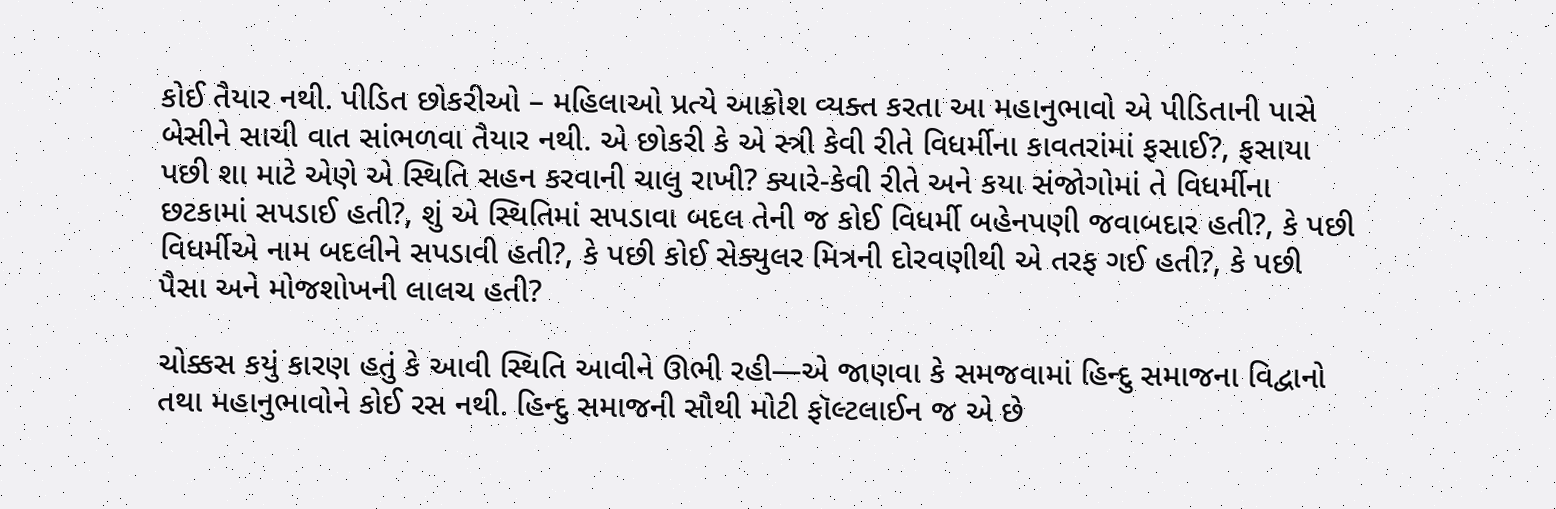કોઈ તૈયાર નથી. પીડિત છોકરીઓ – મહિલાઓ પ્રત્યે આક્રોશ વ્યક્ત કરતા આ મહાનુભાવો એ પીડિતાની પાસે બેસીને સાચી વાત સાંભળવા તૈયાર નથી. એ છોકરી કે એ સ્ત્રી કેવી રીતે વિધર્મીના કાવતરાંમાં ફસાઈ?, ફસાયા પછી શા માટે એણે એ સ્થિતિ સહન કરવાની ચાલુ રાખી? ક્યારે-કેવી રીતે અને કયા સંજોગોમાં તે વિધર્મીના છટકામાં સપડાઈ હતી?, શું એ સ્થિતિમાં સપડાવા બદલ તેની જ કોઈ વિધર્મી બહેનપણી જવાબદાર હતી?, કે પછી વિધર્મીએ નામ બદલીને સપડાવી હતી?, કે પછી કોઈ સેક્યુલર મિત્રની દોરવણીથી એ તરફ ગઈ હતી?, કે પછી પૈસા અને મોજશોખની લાલચ હતી?

ચોક્કસ કયું કારણ હતું કે આવી સ્થિતિ આવીને ઊભી રહી—એ જાણવા કે સમજવામાં હિન્દુ સમાજના વિદ્વાનો તથા મહાનુભાવોને કોઈ રસ નથી. હિન્દુ સમાજની સૌથી મોટી ફૉલ્ટલાઈન જ એ છે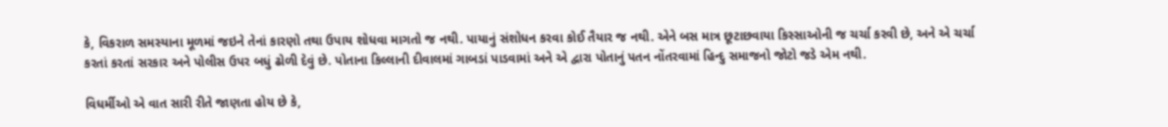કે, વિકરાળ સમસ્યાના મૂળમાં જઇને તેનાં કારણો તથા ઉપાય શોધવા માગતો જ નથી. પાયાનું સંશોધન કરવા કોઈ તૈયાર જ નથી. એને બસ માત્ર છૂટાછવાયા કિસ્સાઓની જ ચર્ચા કરવી છે, અને એ ચર્ચા કરતાં કરતાં સરકાર અને પોલીસ ઉપર બધું ઢોળી દેવું છે. પોતાના કિલ્લાની દીવાલમાં ગાબડાં પાડવામાં અને એ દ્વારા પોતાનું પતન નોંતરવામાં હિન્દુ સમાજનો જોટો જડે એમ નથી.

વિધર્મીઓ એ વાત સારી રીતે જાણતા હોય છે કે,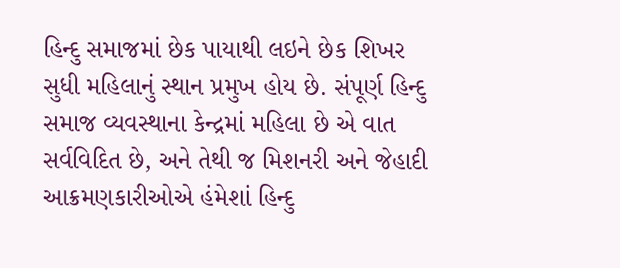હિન્દુ સમાજમાં છેક પાયાથી લઇને છેક શિખર સુધી મહિલાનું સ્થાન પ્રમુખ હોય છે. સંપૂર્ણ હિન્દુ સમાજ વ્યવસ્થાના કેન્દ્રમાં મહિલા છે એ વાત સર્વવિદિત છે, અને તેથી જ મિશનરી અને જેહાદી આક્રમણકારીઓએ હંમેશાં હિન્દુ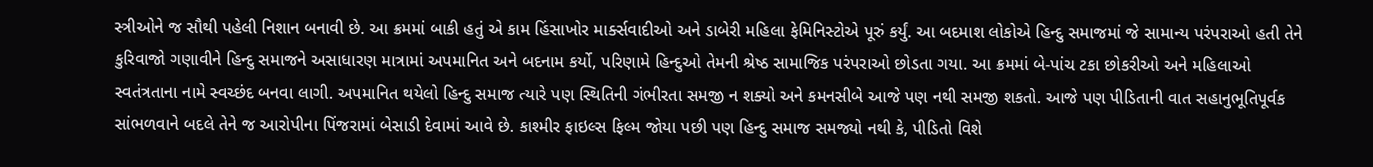સ્ત્રીઓને જ સૌથી પહેલી નિશાન બનાવી છે. આ ક્રમમાં બાકી હતું એ કામ હિંસાખોર માર્ક્સવાદીઓ અને ડાબેરી મહિલા ફેમિનિસ્ટોએ પૂરું કર્યું. આ બદમાશ લોકોએ હિન્દુ સમાજમાં જે સામાન્ય પરંપરાઓ હતી તેને કુરિવાજો ગણાવીને હિન્દુ સમાજને અસાધારણ માત્રામાં અપમાનિત અને બદનામ કર્યો, પરિણામે હિન્દુઓ તેમની શ્રેષ્ઠ સામાજિક પરંપરાઓ છોડતા ગયા. આ ક્રમમાં બે-પાંચ ટકા છોકરીઓ અને મહિલાઓ સ્વતંત્રતાના નામે સ્વચ્છંદ બનવા લાગી. અપમાનિત થયેલો હિન્દુ સમાજ ત્યારે પણ સ્થિતિની ગંભીરતા સમજી ન શક્યો અને કમનસીબે આજે પણ નથી સમજી શકતો. આજે પણ પીડિતાની વાત સહાનુભૂતિપૂર્વક સાંભળવાને બદલે તેને જ આરોપીના પિંજરામાં બેસાડી દેવામાં આવે છે. કાશ્મીર ફાઇલ્સ ફિલ્મ જોયા પછી પણ હિન્દુ સમાજ સમજ્યો નથી કે, પીડિતો વિશે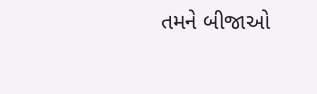તમને બીજાઓ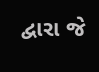દ્વારા જે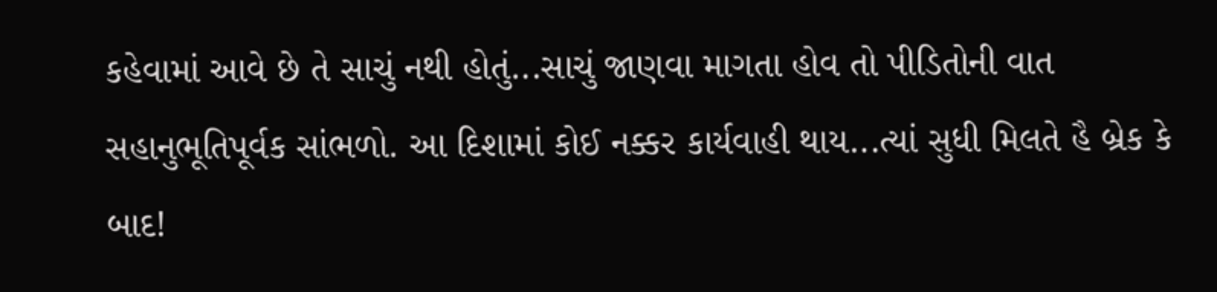કહેવામાં આવે છે તે સાચું નથી હોતું...સાચું જાણવા માગતા હોવ તો પીડિતોની વાત સહાનુભૂતિપૂર્વક સાંભળો. આ દિશામાં કોઈ નક્કર કાર્યવાહી થાય...ત્યાં સુધી મિલતે હૈ બ્રેક કે બાદ!